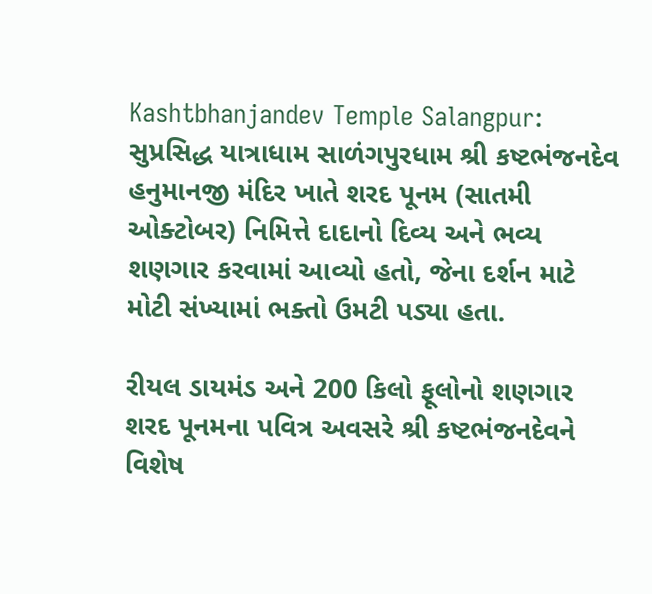Kashtbhanjandev Temple Salangpur: સુપ્રસિદ્ધ યાત્રાધામ સાળંગપુરધામ શ્રી કષ્ટભંજનદેવ હનુમાનજી મંદિર ખાતે શરદ પૂનમ (સાતમી ઓક્ટોબર) નિમિત્તે દાદાનો દિવ્ય અને ભવ્ય શણગાર કરવામાં આવ્યો હતો, જેના દર્શન માટે મોટી સંખ્યામાં ભક્તો ઉમટી પડ્યા હતા.

રીયલ ડાયમંડ અને 200 કિલો ફૂલોનો શણગાર
શરદ પૂનમના પવિત્ર અવસરે શ્રી કષ્ટભંજનદેવને વિશેષ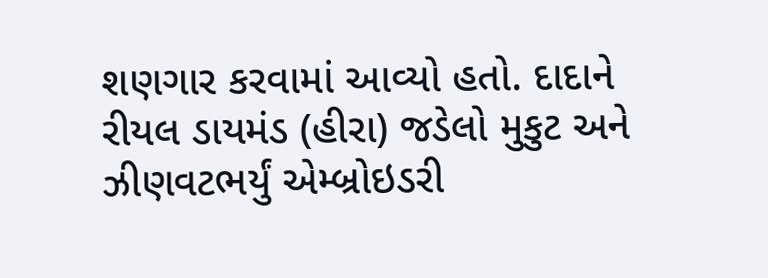શણગાર કરવામાં આવ્યો હતો. દાદાને રીયલ ડાયમંડ (હીરા) જડેલો મુકુટ અને ઝીણવટભર્યું એમ્બ્રોઇડરી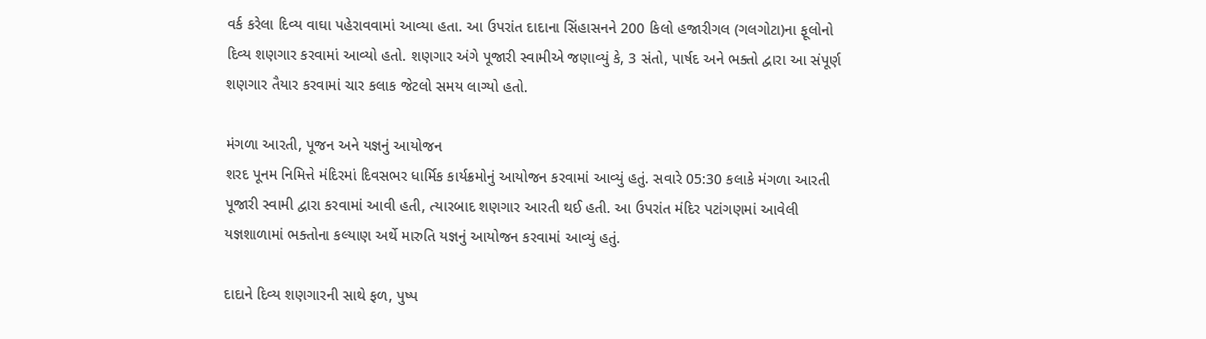વર્ક કરેલા દિવ્ય વાઘા પહેરાવવામાં આવ્યા હતા. આ ઉપરાંત દાદાના સિંહાસનને 200 કિલો હજારીગલ (ગલગોટા)ના ફૂલોનો દિવ્ય શણગાર કરવામાં આવ્યો હતો. શણગાર અંગે પૂજારી સ્વામીએ જણાવ્યું કે, 3 સંતો, પાર્ષદ અને ભક્તો દ્વારા આ સંપૂર્ણ શણગાર તૈયાર કરવામાં ચાર કલાક જેટલો સમય લાગ્યો હતો.

મંગળા આરતી, પૂજન અને યજ્ઞનું આયોજન
શરદ પૂનમ નિમિત્તે મંદિરમાં દિવસભર ધાર્મિક કાર્યક્રમોનું આયોજન કરવામાં આવ્યું હતું. સવારે 05:30 કલાકે મંગળા આરતી પૂજારી સ્વામી દ્વારા કરવામાં આવી હતી, ત્યારબાદ શણગાર આરતી થઈ હતી. આ ઉપરાંત મંદિર પટાંગણમાં આવેલી યજ્ઞશાળામાં ભક્તોના કલ્યાણ અર્થે મારુતિ યજ્ઞનું આયોજન કરવામાં આવ્યું હતું.

દાદાને દિવ્ય શણગારની સાથે ફળ, પુષ્પ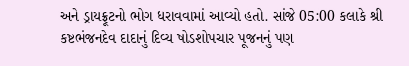અને ડ્રાયફ્રૂટનો ભોગ ધરાવવામાં આવ્યો હતો. સાંજે 05:00 કલાકે શ્રી કષ્ટભંજનદેવ દાદાનું દિવ્ય ષોડશોપચાર પૂજનનું પણ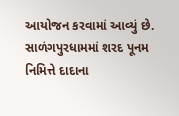આયોજન કરવામાં આવ્યું છે. સાળંગપુરધામમાં શરદ પૂનમ નિમિત્તે દાદાના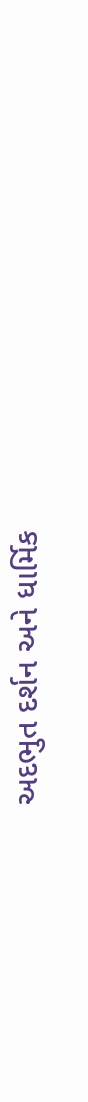અદભુત દર્શન અને ધાર્મિક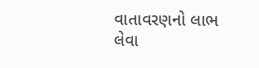વાતાવરણનો લાભ લેવા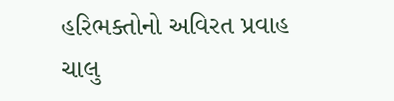હરિભક્તોનો અવિરત પ્રવાહ ચાલુ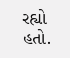રહ્યો હતો.